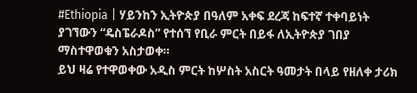#Ethiopia | ሃይንከን ኢትዮጵያ በዓለም አቀፍ ደረጃ ከፍተኛ ተቀባይነት ያገኘውን “ዴስፔራዶስ” የተሰኘ የቢራ ምርት በይፋ ለኢትዮጵያ ገበያ ማስተዋወቁን አስታወቀ።
ይህ ዛሬ የተዋወቀው አዲስ ምርት ከሦስት አስርት ዓመታት በላይ የዘለቀ ታሪክ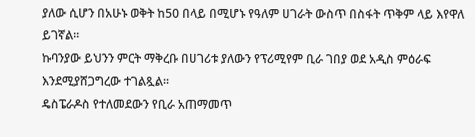ያለው ሲሆን በአሁኑ ወቅት ከ50 በላይ በሚሆኑ የዓለም ሀገራት ውስጥ በስፋት ጥቅም ላይ እየዋለ ይገኛል።
ኩባንያው ይህንን ምርት ማቅረቡ በሀገሪቱ ያለውን የፕሪሚየም ቢራ ገበያ ወደ አዲስ ምዕራፍ እንደሚያሸጋግረው ተገልጿል።
ዴስፔራዶስ የተለመደውን የቢራ አጠማመጥ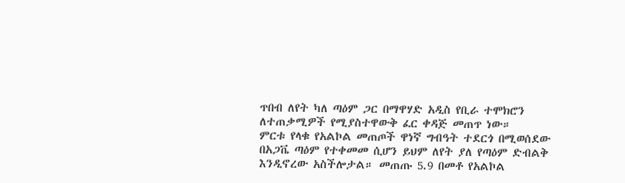ጥበብ ለየት ካለ ጣዕም ጋር በማዋሃድ አዲስ የቢራ ተሞክሮን ለተጠቃሚዎች የሚያስተዋውቅ ፈር ቀዳጅ መጠጥ ነው።
ምርቱ የላቁ የአልኮል መጠጦች ዋነኛ ግብዓት ተደርጎ በሚወሰደው በአጋቬ ጣዕም የተቀመመ ሲሆን ይህም ለየት ያለ የጣዕም ድብልቅ እንዲኖረው አስችሎታል። መጠጡ 5.9 በመቶ የአልኮል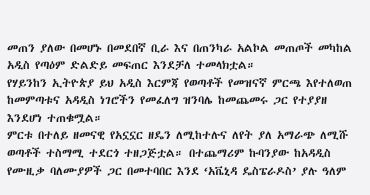መጠን ያለው በመሆኑ በመደበኛ ቢራ እና በጠንካራ አልኮል መጠጦች መካከል አዲስ የጣዕም ድልድይ መፍጠር እንደቻለ ተመላክቷል።
የሃይንከን ኢትዮጵያ ይህ አዲስ እርምጃ የወጣቶች የመዝናኛ ምርጫ እየተለወጠ ከመምጣቱና አዳዲስ ነገሮችን የመፈለግ ዝንባሌ ከመጨመሩ ጋር የተያያዘ እንደሆነ ተጠቁሟል።
ምርቱ በተለይ ዘመናዊ የአኗኗር ዘዴን ለሚከተሉና ለየት ያለ አማራጭ ለሚሹ ወጣቶች ተስማሚ ተደርጎ ተዘጋጅቷል። በተጨማሪም ኩባንያው ከአዳዲስ የሙዚቃ ባለሙያዎች ጋር በመተባበር እንደ ‘አቬኒዳ ዴስፔራዶስ’ ያሉ ዓለም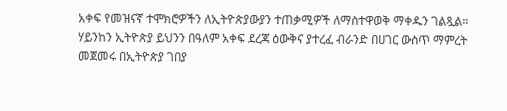አቀፍ የመዝናኛ ተሞክሮዎችን ለኢትዮጵያውያን ተጠቃሚዎች ለማስተዋወቅ ማቀዱን ገልጿል።
ሃይንከን ኢትዮጵያ ይህንን በዓለም አቀፍ ደረጃ ዕውቅና ያተረፈ ብራንድ በሀገር ውስጥ ማምረት መጀመሩ በኢትዮጵያ ገበያ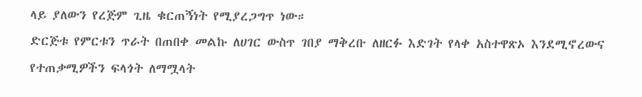ላይ ያለውን የረጅም ጊዜ ቁርጠኝነት የሚያረጋግጥ ነው።
ድርጅቱ የምርቱን ጥራት በጠበቀ መልኩ ለሀገር ውስጥ ገበያ ማቅረቡ ለዘርፉ እድገት የላቀ አስተዋጽኦ እንደሚኖረውና የተጠቃሚዎችን ፍላጎት ለማሟላት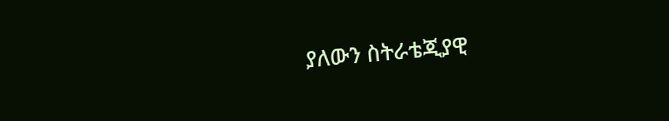ያለውን ስትራቴጂያዊ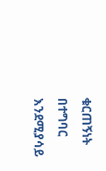ቁርጠኝነት በተግባር እንደሚያሳይ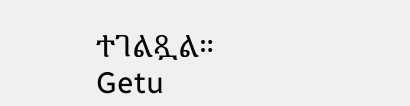ተገልጿል።
Getu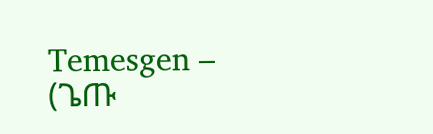Temesgen – (ጌጡ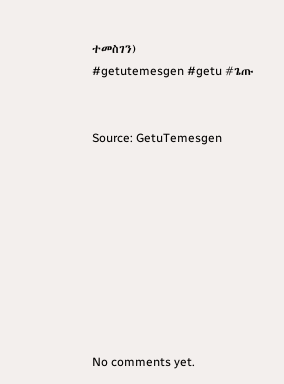ተመስገን)
#getutemesgen #getu #ጌጡ


Source: GetuTemesgen









No comments yet.